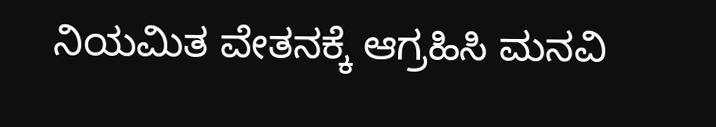ನಿಯಮಿತ ವೇತನಕ್ಕೆ ಆಗ್ರಹಿಸಿ ಮನವಿ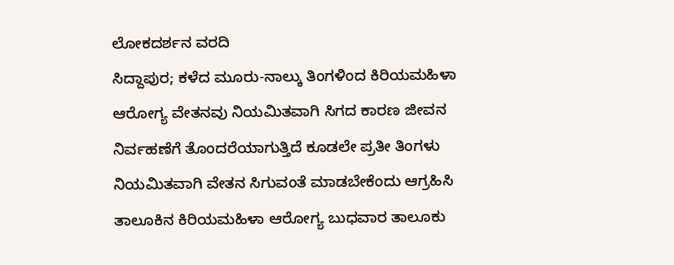ಲೋಕದರ್ಶನ ವರದಿ
ಸಿದ್ದಾಪುರ; ಕಳೆದ ಮೂರು-ನಾಲ್ಕು ತಿಂಗಳಿಂದ ಕಿರಿಯಮಹಿಳಾ ಆರೋಗ್ಯ ವೇತನವು ನಿಯಮಿತವಾಗಿ ಸಿಗದ ಕಾರಣ ಜೀವನ ನಿರ್ವಹಣೆಗೆ ತೊಂದರೆಯಾಗುತ್ತಿದೆ ಕೂಡಲೇ ಪ್ರತೀ ತಿಂಗಳು ನಿಯಮಿತವಾಗಿ ವೇತನ ಸಿಗುವಂತೆ ಮಾಡಬೇಕೆಂದು ಆಗ್ರಹಿಸಿ ತಾಲೂಕಿನ ಕಿರಿಯಮಹಿಳಾ ಆರೋಗ್ಯ ಬುಧವಾರ ತಾಲೂಕು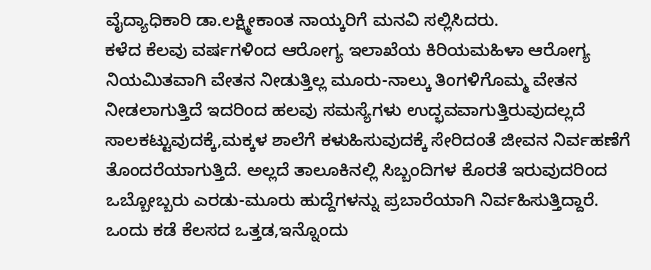ವೈದ್ಯಾಧಿಕಾರಿ ಡಾ.ಲಕ್ಷ್ಮೀಕಾಂತ ನಾಯ್ಕರಿಗೆ ಮನವಿ ಸಲ್ಲಿಸಿದರು.
ಕಳೆದ ಕೆಲವು ವರ್ಷಗಳಿಂದ ಆರೋಗ್ಯ ಇಲಾಖೆಯ ಕಿರಿಯಮಹಿಳಾ ಆರೋಗ್ಯ ನಿಯಮಿತವಾಗಿ ವೇತನ ನೀಡುತ್ತಿಲ್ಲ ಮೂರು-ನಾಲ್ಕು ತಿಂಗಳಿಗೊಮ್ಮ ವೇತನ ನೀಡಲಾಗುತ್ತಿದೆ ಇದರಿಂದ ಹಲವು ಸಮಸ್ಯೆಗಳು ಉದ್ಭವವಾಗುತ್ತಿರುವುದಲ್ಲದೆ ಸಾಲಕಟ್ಟುವುದಕ್ಕೆ,ಮಕ್ಕಳ ಶಾಲೆಗೆ ಕಳುಹಿಸುವುದಕ್ಕೆ ಸೇರಿದಂತೆ ಜೀವನ ನಿರ್ವಹಣೆಗೆ ತೊಂದರೆಯಾಗುತ್ತಿದೆ. ಅಲ್ಲದೆ ತಾಲೂಕಿನಲ್ಲಿ ಸಿಬ್ಬಂದಿಗಳ ಕೊರತೆ ಇರುವುದರಿಂದ ಒಬ್ಬೋಬ್ಬರು ಎರಡು-ಮೂರು ಹುದ್ದೆಗಳನ್ನು ಪ್ರಬಾರೆಯಾಗಿ ನಿರ್ವಹಿಸುತ್ತಿದ್ದಾರೆ. ಒಂದು ಕಡೆ ಕೆಲಸದ ಒತ್ತಡ,ಇನ್ನೊಂದು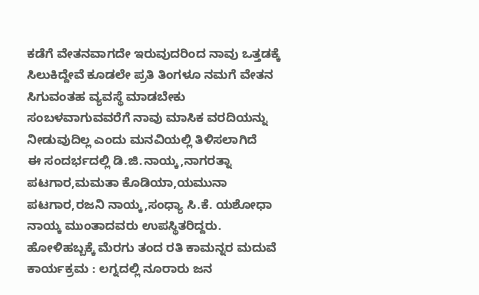ಕಡೆಗೆ ವೇತನವಾಗದೇ ಇರುವುದರಿಂದ ನಾವು ಒತ್ತಡಕ್ಕೆ ಸಿಲುಕಿದ್ದೇವೆ ಕೂಡಲೇ ಪ್ರತಿ ತಿಂಗಳೂ ನಮಗೆ ವೇತನ ಸಿಗುವಂತಹ ವ್ಯವಸ್ಥೆ ಮಾಡಬೇಕು ಸಂಬಳವಾಗುವವರೆಗೆ ನಾವು ಮಾಸಿಕ ವರದಿಯನ್ನು ನೀಡುವುದಿಲ್ಲ ಎಂದು ಮನವಿಯಲ್ಲಿ ತಿಳಿಸಲಾಗಿದೆ
ಈ ಸಂದರ್ಭದಲ್ಲಿ ಡಿ.ಜಿ.ನಾಯ್ಕ,ನಾಗರತ್ನಾ ಪಟಗಾರ,ಮಮತಾ ಕೊಡಿಯಾ,ಯಮುನಾ ಪಟಗಾರ,ರಜನಿ ನಾಯ್ಕ,ಸಂಧ್ಯಾ ಸಿ.ಕೆ. ಯಶೋಧಾ ನಾಯ್ಕ ಮುಂತಾದವರು ಉಪಸ್ಥಿತರಿದ್ದರು.
ಹೋಳಿಹಬ್ಬಕ್ಕೆ ಮೆರಗು ತಂದ ರತಿ ಕಾಮನ್ನರ ಮದುವೆ ಕಾರ್ಯಕ್ರಮ : ಲಗ್ನದಲ್ಲಿ ನೂರಾರು ಜನ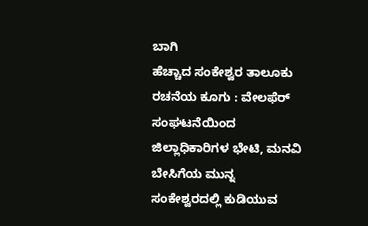ಬಾಗಿ
ಹೆಚ್ಚಾದ ಸಂಕೇಶ್ವರ ತಾಲೂಕು ರಚನೆಯ ಕೂಗು : ವೇಲಫೆರ್ ಸಂಘಟನೆಯಿಂದ ಜಿಲ್ಲಾಧಿಕಾರಿಗಳ ಭೇಟಿ, ಮನವಿ
ಬೇಸಿಗೆಯ ಮುನ್ನ ಸಂಕೇಶ್ವರದಲ್ಲಿ ಕುಡಿಯುವ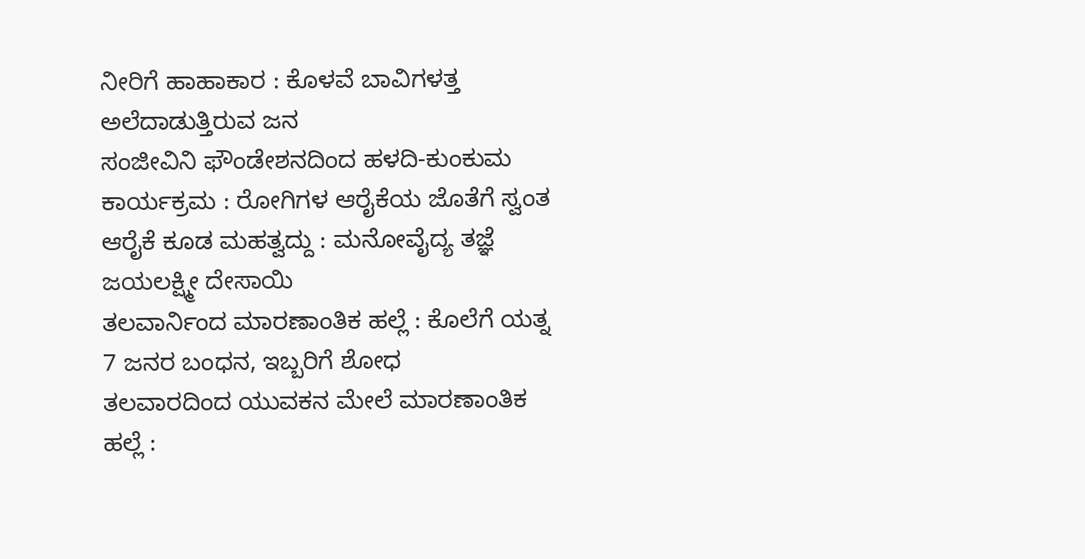ನೀರಿಗೆ ಹಾಹಾಕಾರ : ಕೊಳವೆ ಬಾವಿಗಳತ್ತ ಅಲೆದಾಡುತ್ತಿರುವ ಜನ
ಸಂಜೀವಿನಿ ಫೌಂಡೇಶನದಿಂದ ಹಳದಿ-ಕುಂಕುಮ ಕಾರ್ಯಕ್ರಮ : ರೋಗಿಗಳ ಆರೈಕೆಯ ಜೊತೆಗೆ ಸ್ವಂತ ಆರೈಕೆ ಕೂಡ ಮಹತ್ವದ್ದು : ಮನೋವೈದ್ಯ ತಜ್ಞೆ ಜಯಲಕ್ಷ್ಮೀ ದೇಸಾಯಿ
ತಲವಾರ್ನಿಂದ ಮಾರಣಾಂತಿಕ ಹಲ್ಲೆ : ಕೊಲೆಗೆ ಯತ್ನ 7 ಜನರ ಬಂಧನ, ಇಬ್ಬರಿಗೆ ಶೋಧ
ತಲವಾರದಿಂದ ಯುವಕನ ಮೇಲೆ ಮಾರಣಾಂತಿಕ ಹಲ್ಲೆ :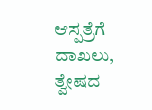ಆಸ್ಪತ್ರೆಗೆ ದಾಖಲು, ತ್ವೇಷದ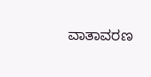ವಾತಾವರಣ